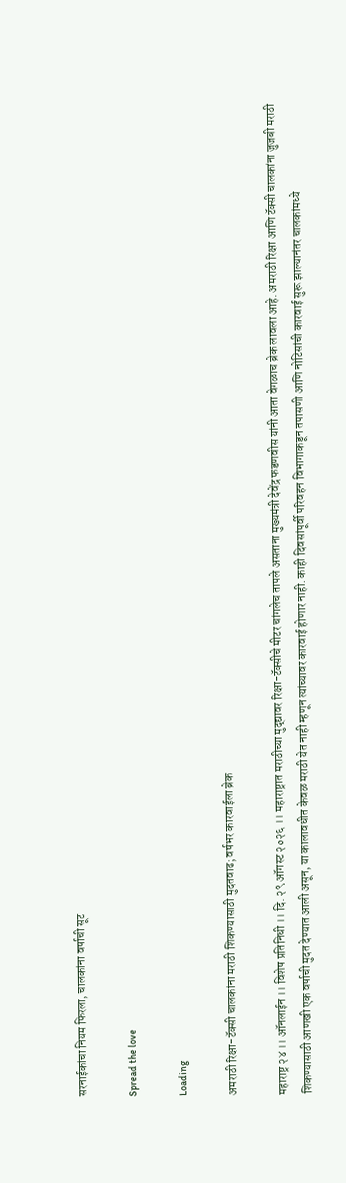सरनाईकांचा नियम फिरला, चालकांना वर्षाची सूट

Spread the love

Loading

अमराठी रिक्षा-टॅक्सी चालकांना मराठी शिकण्यासाठी मुदतवाढ; वर्षभर कारवाईला ब्रेक

महाराष्ट्र २४ ।। ऑनलाईन ।। विशेष प्रतिनिधी ।। दि. २९ ऑगस्ट २०२६ ।। महाराष्ट्रात मराठीच्या मुद्द्यावर रिक्षा-टॅक्सीचे मीटर चांगलेच तापले असताना मुख्यमंत्री देवेंद्र फडणवीस यांनी आता वेगळाच ब्रेक लावला आहे. अमराठी रिक्षा आणि टॅक्सी चालकांना जुजबी मराठी शिकण्यासाठी आणखी एक वर्षाची मुदत देण्यात आली असून, या कालावधीत केवळ मराठी येत नाही म्हणून त्यांच्यावर कारवाई होणार नाही. काही दिवसांपूर्वी परिवहन विभागाकडून तपासणी आणि नोटिसांची कारवाई सुरू झाल्यानंतर चालकांमध्ये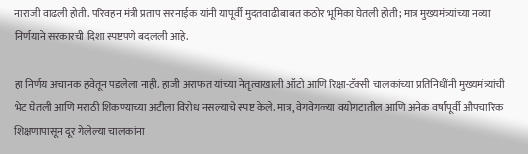नाराजी वाढली होती. परिवहन मंत्री प्रताप सरनाईक यांनी यापूर्वी मुदतवाढीबाबत कठोर भूमिका घेतली होती; मात्र मुख्यमंत्र्यांच्या नव्या निर्णयाने सरकारची दिशा स्पष्टपणे बदलली आहे.

हा निर्णय अचानक हवेतून पडलेला नाही. हाजी अराफत यांच्या नेतृत्वाखाली ऑटो आणि रिक्षा-टॅक्सी चालकांच्या प्रतिनिधींनी मुख्यमंत्र्यांची भेट घेतली आणि मराठी शिकण्याच्या अटीला विरोध नसल्याचे स्पष्ट केले. मात्र, वेगवेगळ्या वयोगटातील आणि अनेक वर्षांपूर्वी औपचारिक शिक्षणापासून दूर गेलेल्या चालकांना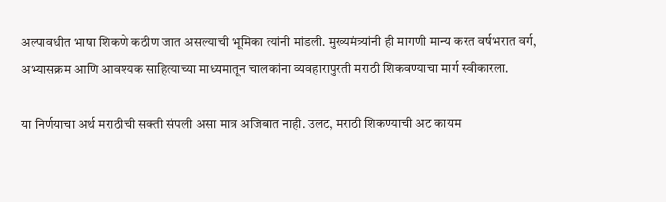अल्पावधीत भाषा शिकणे कठीण जात असल्याची भूमिका त्यांनी मांडली. मुख्यमंत्र्यांनी ही मागणी मान्य करत वर्षभरात वर्ग, अभ्यासक्रम आणि आवश्यक साहित्याच्या माध्यमातून चालकांना व्यवहारापुरती मराठी शिकवण्याचा मार्ग स्वीकारला.

या निर्णयाचा अर्थ मराठीची सक्ती संपली असा मात्र अजिबात नाही. उलट, मराठी शिकण्याची अट कायम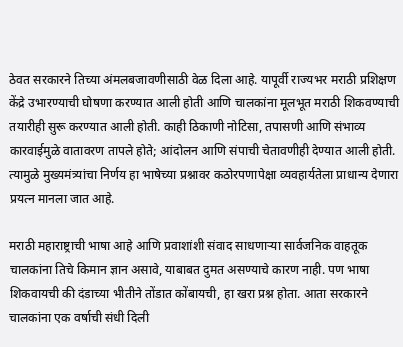ठेवत सरकारने तिच्या अंमलबजावणीसाठी वेळ दिला आहे. यापूर्वी राज्यभर मराठी प्रशिक्षण केंद्रे उभारण्याची घोषणा करण्यात आली होती आणि चालकांना मूलभूत मराठी शिकवण्याची तयारीही सुरू करण्यात आली होती. काही ठिकाणी नोटिसा, तपासणी आणि संभाव्य कारवाईमुळे वातावरण तापले होते; आंदोलन आणि संपाची चेतावणीही देण्यात आली होती. त्यामुळे मुख्यमंत्र्यांचा निर्णय हा भाषेच्या प्रश्नावर कठोरपणापेक्षा व्यवहार्यतेला प्राधान्य देणारा प्रयत्न मानला जात आहे.

मराठी महाराष्ट्राची भाषा आहे आणि प्रवाशांशी संवाद साधणाऱ्या सार्वजनिक वाहतूक चालकांना तिचे किमान ज्ञान असावे, याबाबत दुमत असण्याचे कारण नाही. पण भाषा शिकवायची की दंडाच्या भीतीने तोंडात कोंबायची, हा खरा प्रश्न होता. आता सरकारने चालकांना एक वर्षाची संधी दिली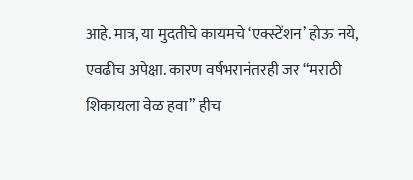आहे. मात्र, या मुदतीचे कायमचे ‘एक्स्टेंशन’ होऊ नये, एवढीच अपेक्षा. कारण वर्षभरानंतरही जर “मराठी शिकायला वेळ हवा” हीच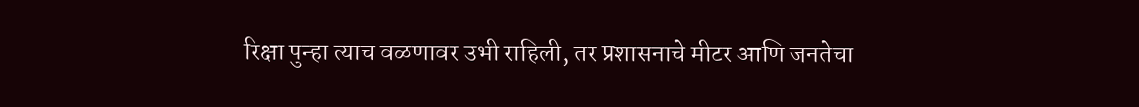रिक्षा पुन्हा त्याच वळणावर उभी राहिली, तर प्रशासनाचे मीटर आणि जनतेचा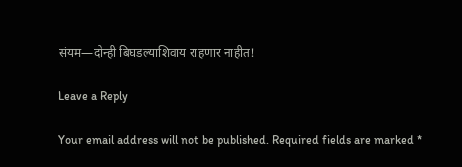संयम—दोन्ही बिघडल्याशिवाय राहणार नाहीत!

Leave a Reply

Your email address will not be published. Required fields are marked *